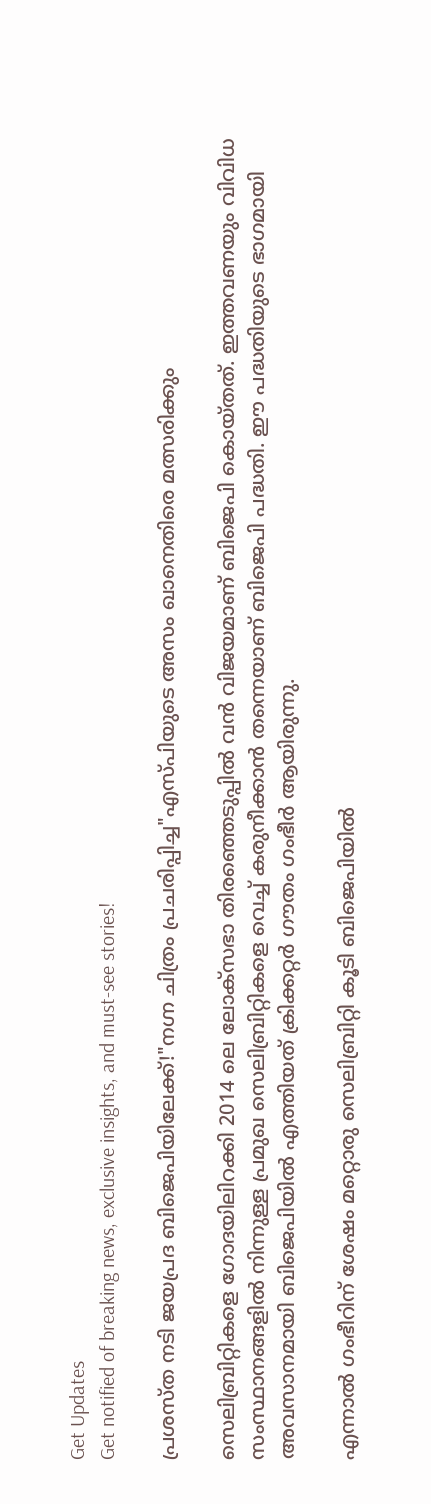Get Updates
Get notified of breaking news, exclusive insights, and must-see stories!

പ്രശസ്ത നടി ജയപ്രദ ബിജെപിയിലേക്ക്!"നഗ്ന ചിത്രം പ്രചരിപ്പിച്ച"എസ്പിയുടെ അസം ഖാനെതിരെ മത്സരിക്കും

സെലിബ്രിറ്റികളെ ഗോദയിലിറക്കി 2014 ലെ ലോക്സഭാ തിരഞ്ഞെടുപ്പില്‍ വന്‍ വിജയമാണ് ബിജെപി കൊയ്തത്. ഇത്തവണയും വിവിധ സംസ്ഥാനങ്ങളില്‍ നിന്നുള്ള പ്രമുഖ സെലിബ്രിറ്റികളെ വെച്ച് കരുനീക്കാന്‍ തന്നെയാണ് ബിജെപി പദ്ധതി. ഈ പദ്ധതിയുടെ ഭാഗമായി അവസാനമായി ബിജെപിയില്‍ എത്തിയത് ക്രിക്കറ്റര്‍ ഗൗതം ഗംഭീര്‍ ആയിരുന്നു.

എന്നാല്‍ ഗംഭീറിന് ശേഷം മറ്റൊരു സെലിബ്രിറ്റി കൂടി ബിജെപിയില്‍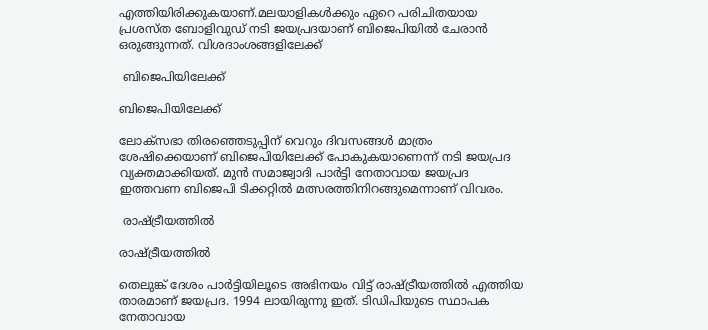എത്തിയിരിക്കുകയാണ്.മലയാളികള്‍ക്കും ഏറെ പരിചിതയായ പ്രശസ്ത ബോളിവുഡ് നടി ജയപ്രദയാണ് ബിജെപിയില്‍ ചേരാന്‍ ഒരുങ്ങുന്നത്. വിശദാംശങ്ങളിലേക്ക്

 ബിജെപിയിലേക്ക്

ബിജെപിയിലേക്ക്

ലോക്സഭാ തിരഞ്ഞെടുപ്പിന് വെറും ദിവസങ്ങള്‍ മാത്രം ശേഷിക്കെയാണ് ബിജെപിയിലേക്ക് പോകുകയാണെന്ന് നടി ജയപ്രദ വ്യക്തമാക്കിയത്. മുന്‍ സമാജ്വാദി പാര്‍ട്ടി നേതാവായ ജയപ്രദ ഇത്തവണ ബിജെപി ടിക്കറ്റില്‍ മത്സരത്തിനിറങ്ങുമെന്നാണ് വിവരം.

 രാഷ്ട്രീയത്തില്‍

രാഷ്ട്രീയത്തില്‍

തെലുങ്ക് ദേശം പാര്‍ട്ടിയിലൂടെ അഭിനയം വിട്ട് രാഷ്ട്രീയത്തില്‍ എത്തിയ താരമാണ് ജയപ്രദ. 1994 ലായിരുന്നു ഇത്. ടിഡിപിയുടെ സ്ഥാപക നേതാവായ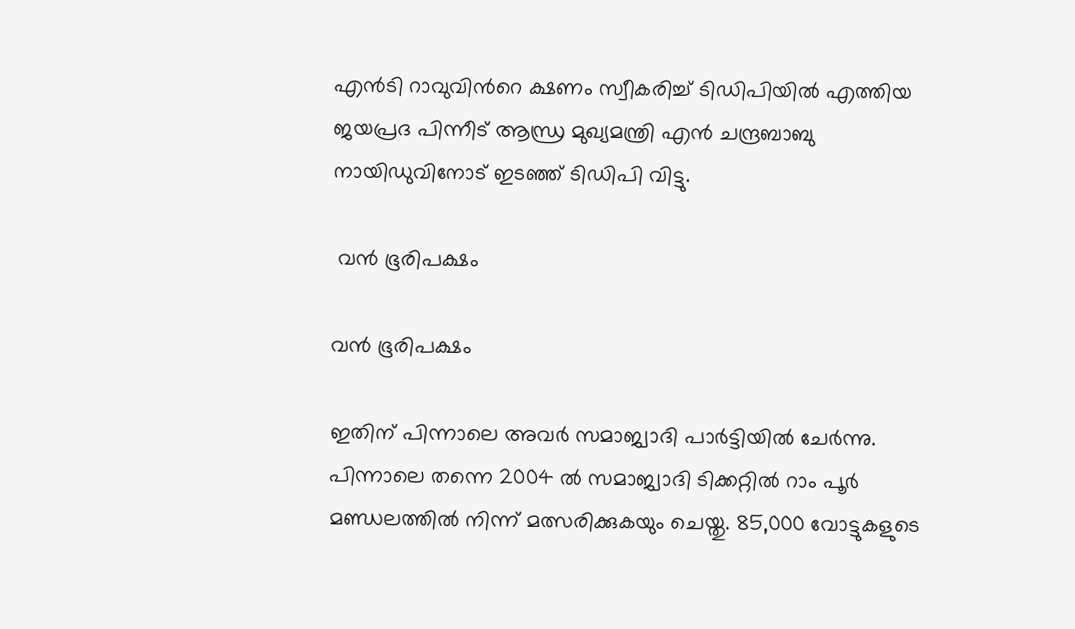എന്‍ടി റാവുവിന്‍റെ ക്ഷണം സ്വീകരിച്ച് ടിഡിപിയില്‍ എത്തിയ ജയപ്രദ പിന്നീട് ആന്ധ്ര മുഖ്യമന്ത്രി എന്‍ ചന്ദ്രബാബു നായിഡുവിനോട് ഇടഞ്ഞ് ടിഡിപി വിട്ടു.

 വന്‍ ഭൂരിപക്ഷം

വന്‍ ഭൂരിപക്ഷം

ഇതിന് പിന്നാലെ അവര്‍ സമാജ്വാദി പാര്‍ട്ടിയില്‍ ചേര്‍ന്നു. പിന്നാലെ തന്നെ 2004 ല്‍ സമാജ്വാദി ടിക്കറ്റില്‍ റാം പൂര്‍ മണ്ഡലത്തില്‍ നിന്ന് മത്സരിക്കുകയും ചെയ്തു. 85,000 വോട്ടുകളുടെ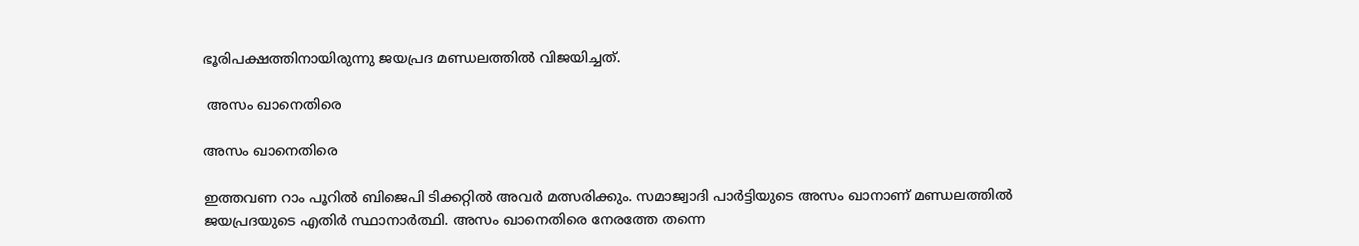ഭൂരിപക്ഷത്തിനായിരുന്നു ജയപ്രദ മണ്ഡലത്തില്‍ വിജയിച്ചത്.

 അസം ഖാനെതിരെ

അസം ഖാനെതിരെ

ഇത്തവണ റാം പൂറില്‍ ബിജെപി ടിക്കറ്റില്‍ അവര്‍ മത്സരിക്കും. സമാജ്വാദി പാര്‍ട്ടിയുടെ അസം ഖാനാണ് മണ്ഡലത്തില്‍ ജയപ്രദയുടെ എതിര്‍ സ്ഥാനാര്‍ത്ഥി. അസം ഖാനെതിരെ നേരത്തേ തന്നെ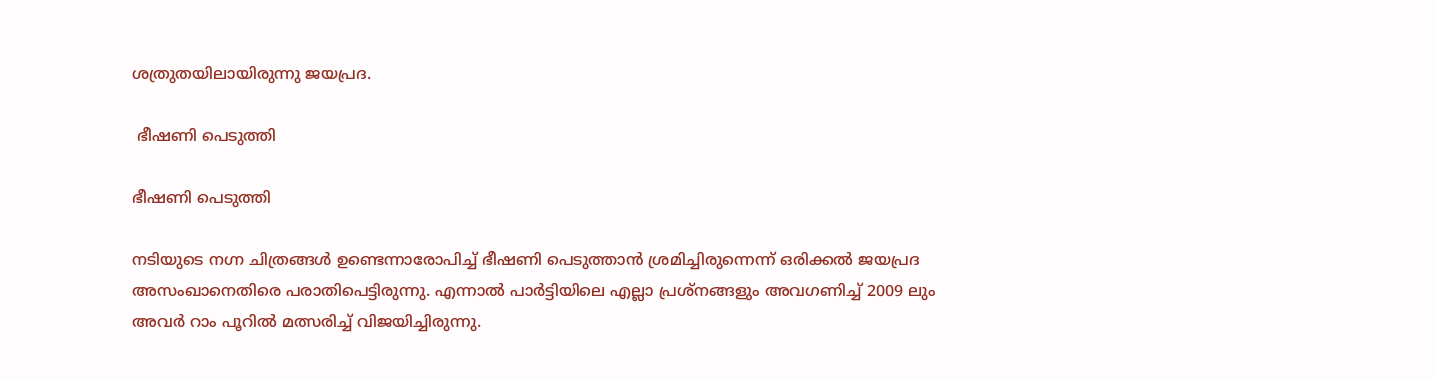ശത്രുതയിലായിരുന്നു ജയപ്രദ.

 ഭീഷണി പെടുത്തി

ഭീഷണി പെടുത്തി

നടിയുടെ നഗ്ന ചിത്രങ്ങള്‍ ഉണ്ടെന്നാരോപിച്ച് ഭീഷണി പെടുത്താന്‍ ശ്രമിച്ചിരുന്നെന്ന് ഒരിക്കല്‍ ജയപ്രദ അസംഖാനെതിരെ പരാതിപെട്ടിരുന്നു. എന്നാല്‍ പാര്‍ട്ടിയിലെ എല്ലാ പ്രശ്നങ്ങളും അവഗണിച്ച് 2009 ലും അവര്‍ റാം പൂറില്‍ മത്സരിച്ച് വിജയിച്ചിരുന്നു.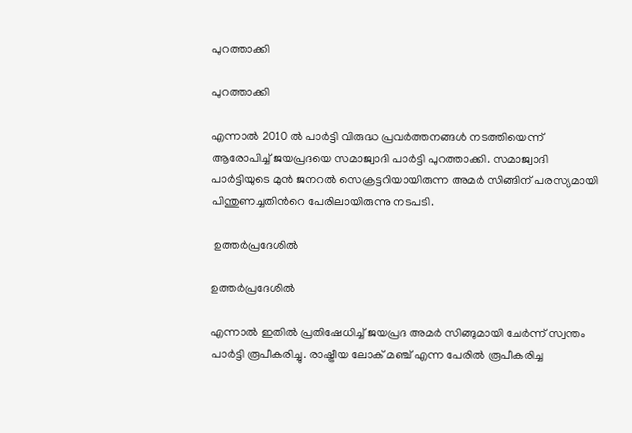പുറത്താക്കി

പുറത്താക്കി

എന്നാല്‍ 2010 ല്‍ പാര്‍ട്ടി വിരുദ്ധ പ്രവര്‍ത്തനങ്ങള്‍ നടത്തിയെന്ന് ആരോപിച്ച് ജയപ്രദയെ സമാജ്വാദി പാര്‍ട്ടി പുറത്താക്കി. സമാജ്വാദി പാര്‍ട്ടിയുടെ മുന്‍ ജനറല്‍ സെക്രട്ടറിയായിരുന്ന അമര്‍ സിങ്ങിന് പരസ്യമായി പിന്തുണച്ചതിന്‍റെ പേരിലായിരുന്നു നടപടി.

 ഉത്തര്‍പ്രദേശില്‍

ഉത്തര്‍പ്രദേശില്‍

എന്നാല്‍ ഇതില്‍ പ്രതിഷേധിച്ച് ജയപ്രദ അമര്‍ സിങ്ങുമായി ചേര്‍ന്ന് സ്വന്തം പാര്‍ട്ടി രൂപീകരിച്ചു. രാഷ്ട്രീയ ലോക് മഞ്ച് എന്ന പേരില്‍ രൂപീകരിച്ച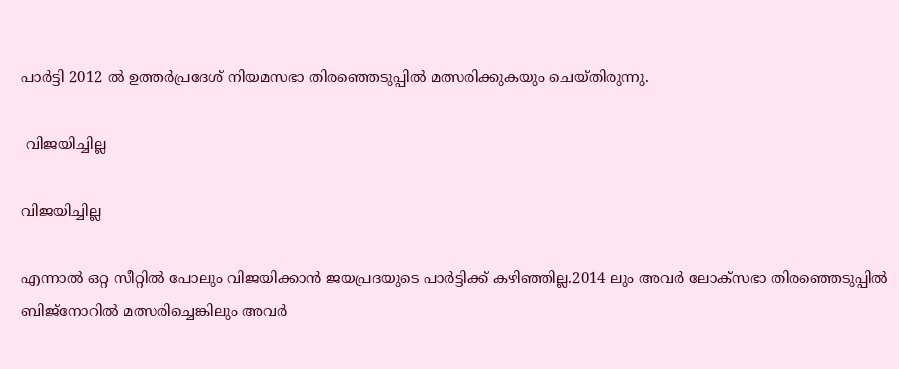പാര്‍ട്ടി 2012 ല്‍ ഉത്തര്‍പ്രദേശ് നിയമസഭാ തിരഞ്ഞെടുപ്പില്‍ മത്സരിക്കുകയും ചെയ്തിരുന്നു.

 വിജയിച്ചില്ല

വിജയിച്ചില്ല

എന്നാല്‍ ഒറ്റ സീറ്റില്‍ പോലും വിജയിക്കാന്‍ ജയപ്രദയുടെ പാര്‍ട്ടിക്ക് കഴിഞ്ഞില്ല.2014 ലും അവര്‍ ലോക്സഭാ തിരഞ്ഞെടുപ്പില്‍ ബിജ്നോറില്‍ മത്സരിച്ചെങ്കിലും അവര്‍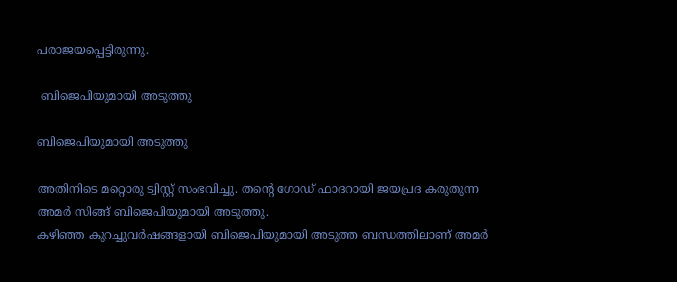പരാജയപ്പെട്ടിരുന്നു.

 ബിജെപിയുമായി അടുത്തു

ബിജെപിയുമായി അടുത്തു

അതിനിടെ മറ്റൊരു ട്വിസ്റ്റ് സംഭവിച്ചു. തന്‍റെ ഗോഡ് ഫാദറായി ജയപ്രദ കരുതുന്ന അമര്‍ സിങ്ങ് ബിജെപിയുമായി അടുത്തു.
കഴിഞ്ഞ കുറച്ചുവര്‍ഷങ്ങളായി ബിജെപിയുമായി അടുത്ത ബന്ധത്തിലാണ് അമര്‍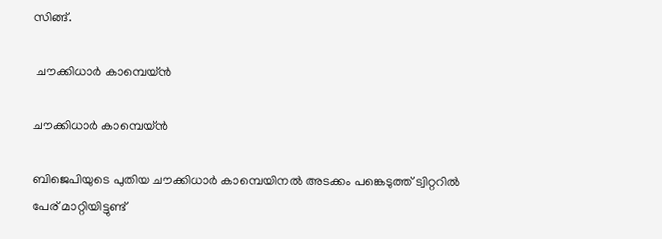സിങ്ങ്.

 ചൗക്കിധാര്‍ കാമ്പെയ്ന്‍

ചൗക്കിധാര്‍ കാമ്പെയ്ന്‍

ബിജെപിയുടെ പുതിയ ചൗക്കിധാര്‍ കാമ്പെയിനല്‍ അടക്കം പങ്കെടുത്ത് ട്വിറ്ററില്‍ പേര് മാറ്റിയിട്ടുണ്ട്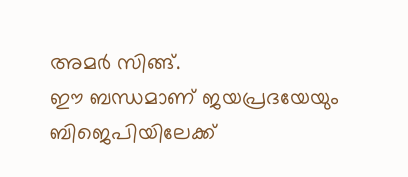അമര്‍ സിങ്ങ്.
ഈ ബന്ധമാണ് ജയപ്രദയേയും ബിജെപിയിലേക്ക്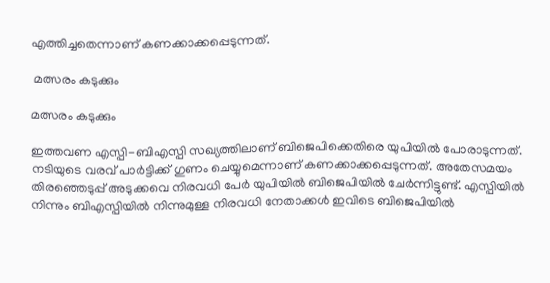എത്തിച്ചതെന്നാണ് കണക്കാക്കപ്പെടുന്നത്.

 മത്സരം കടുക്കും

മത്സരം കടുക്കും

ഇത്തവണ എസ്പി-ബിഎസ്പി സഖ്യത്തിലാണ് ബിജെപിക്കെതിരെ യുപിയില്‍ പോരാടുന്നത്. നടിയുടെ വരവ് പാര്‍ട്ടിക്ക് ഗുണം ചെയ്യുമെന്നാണ് കണക്കാക്കപ്പെടുന്നത്. അതേസമയം തിരഞ്ഞെടുപ്പ് അടുക്കവെ നിരവധി പേര്‍ യുപിയില്‍ ബിജെപിയില്‍ ചേര്‍ന്നിട്ടുണ്ട്. എസ്പിയില്‍ നിന്നും ബിഎസ്പിയില്‍ നിന്നുമുള്ള നിരവധി നേതാക്കള്‍ ഇവിടെ ബിജെപിയില്‍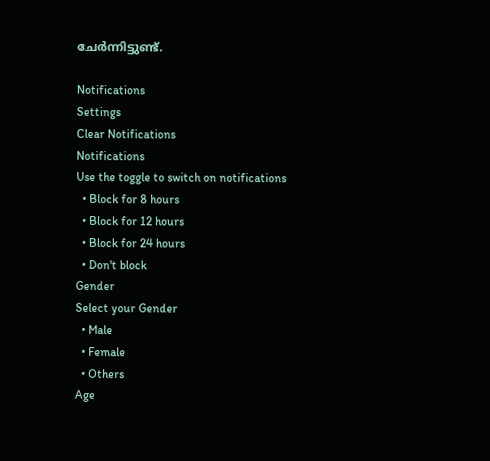ചേര്‍ന്നിട്ടുണ്ട്.

Notifications
Settings
Clear Notifications
Notifications
Use the toggle to switch on notifications
  • Block for 8 hours
  • Block for 12 hours
  • Block for 24 hours
  • Don't block
Gender
Select your Gender
  • Male
  • Female
  • Others
Age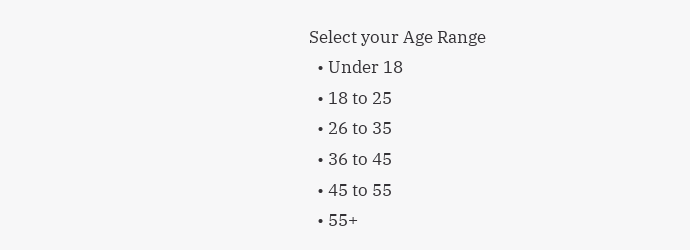Select your Age Range
  • Under 18
  • 18 to 25
  • 26 to 35
  • 36 to 45
  • 45 to 55
  • 55+